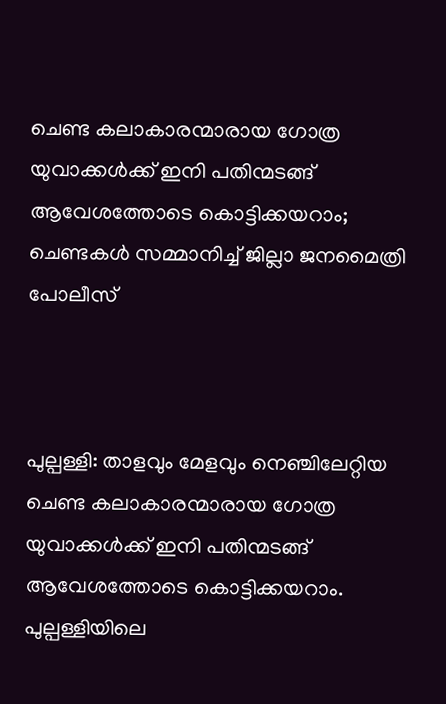ചെണ്ട കലാകാരന്മാരായ ഗോത്ര യുവാക്കൾക്ക് ഇനി പതിന്മടങ്ങ് ആവേശത്തോടെ കൊട്ടിക്കയറാം; ചെണ്ടകൾ സമ്മാനിച്ച് ജില്ലാ ജനമൈത്രി പോലീസ്



പുല്പള്ളി: താളവും മേളവും നെഞ്ചിലേറ്റിയ ചെണ്ട കലാകാരന്മാരായ ഗോത്ര യുവാക്കൾക്ക് ഇനി പതിന്മടങ്ങ് ആവേശത്തോടെ കൊട്ടിക്കയറാം. പുല്പള്ളിയിലെ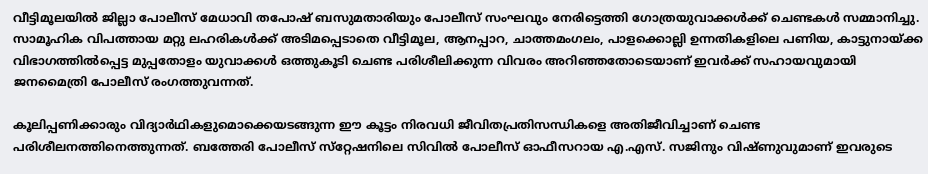വീട്ടിമൂലയില്‍ ജില്ലാ പോലീസ് മേധാവി തപോഷ് ബസുമതാരിയും പോലീസ് സംഘവും നേരിട്ടെത്തി ഗോത്രയുവാക്കള്‍ക്ക് ചെണ്ടകള്‍ സമ്മാനിച്ചു. സാമൂഹിക വിപത്തായ മറ്റു ലഹരികൾക്ക് അടിമപ്പെടാതെ വീട്ടിമൂല, ആനപ്പാറ, ചാത്തമംഗലം, പാളക്കൊല്ലി ഉന്നതികളിലെ പണിയ, കാട്ടുനായ്ക്ക വിഭാഗത്തില്‍പ്പെട്ട മുപ്പതോളം യുവാക്കള്‍ ഒത്തുകൂടി ചെണ്ട പരിശീലിക്കുന്ന വിവരം അറിഞ്ഞതോടെയാണ് ഇവര്‍ക്ക് സഹായവുമായി ജനമൈത്രി പോലീസ് രംഗത്തുവന്നത്.

കൂലിപ്പണിക്കാരും വിദ്യാര്‍ഥികളുമൊക്കെയടങ്ങുന്ന ഈ കൂട്ടം നിരവധി ജീവിതപ്രതിസന്ധികളെ അതിജീവിച്ചാണ് ചെണ്ട പരിശീലനത്തിനെത്തുന്നത്. ബത്തേരി പോലീസ് സ്‌റ്റേഷനിലെ സിവില്‍ പോലീസ് ഓഫീസറായ എ.എസ്. സജിനും വിഷ്ണുവുമാണ് ഇവരുടെ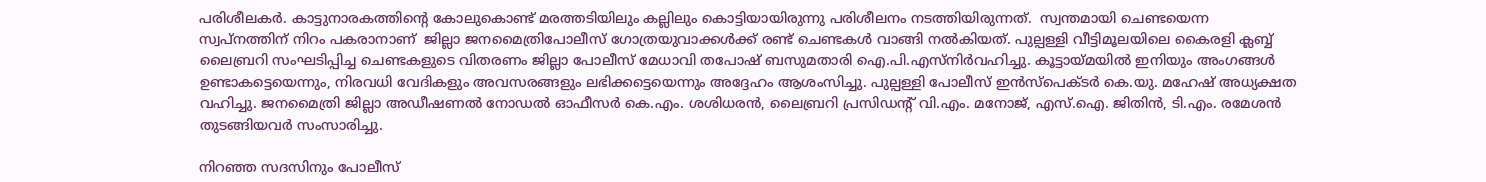പരിശീലകര്‍. കാട്ടുനാരകത്തിന്റെ കോലുകൊണ്ട് മരത്തടിയിലും കല്ലിലും കൊട്ടിയായിരുന്നു പരിശീലനം നടത്തിയിരുന്നത്.  സ്വന്തമായി ചെണ്ടയെന്ന സ്വപ്‌നത്തിന് നിറം പകരാനാണ്‌  ജില്ലാ ജനമൈത്രിപോലീസ് ഗോത്രയുവാക്കള്‍ക്ക് രണ്ട് ചെണ്ടകള്‍ വാങ്ങി നല്‍കിയത്. പുല്പള്ളി വീട്ടിമൂലയിലെ കൈരളി ക്ലബ്ബ് ലൈബ്രറി സംഘടിപ്പിച്ച ചെണ്ടകളുടെ വിതരണം ജില്ലാ പോലീസ് മേധാവി തപോഷ് ബസുമതാരി ഐ.പി.എസ്നിര്‍വഹിച്ചു. കൂട്ടായ്മയിൽ ഇനിയും അംഗങ്ങൾ ഉണ്ടാകട്ടെയെന്നും, നിരവധി വേദികളും അവസരങ്ങളും ലഭിക്കട്ടെയെന്നും അദ്ദേഹം ആശംസിച്ചു. പുല്പള്ളി പോലീസ് ഇന്‍സ്‌പെക്ടര്‍ കെ.യു. മഹേഷ് അധ്യക്ഷത വഹിച്ചു. ജനമൈത്രി ജില്ലാ അഡീഷണല്‍ നോഡല്‍ ഓഫീസര്‍ കെ.എം. ശശിധരന്‍, ലൈബ്രറി പ്രസിഡന്റ് വി.എം. മനോജ്, എസ്.ഐ. ജിതിന്‍, ടി.എം. രമേശന്‍ തുടങ്ങിയവര്‍ സംസാരിച്ചു.

നിറഞ്ഞ സദസിനും പോലീസ്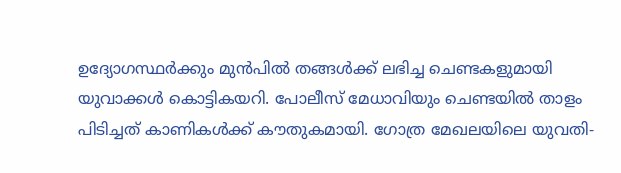ഉദ്യോഗസ്ഥർക്കും മുൻപിൽ തങ്ങൾക്ക് ലഭിച്ച ചെണ്ടകളുമായി യുവാക്കൾ കൊട്ടികയറി. പോലീസ് മേധാവിയും ചെണ്ടയിൽ താളം പിടിച്ചത് കാണികൾക്ക് കൗതുകമായി. ഗോത്ര മേഖലയിലെ യുവതി-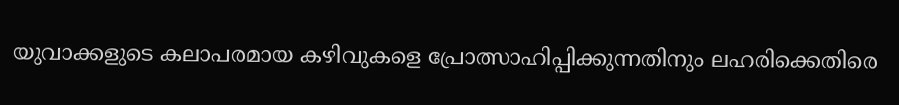യുവാക്കളുടെ കലാപരമായ കഴിവുകളെ പ്രോത്സാഹിപ്പിക്കുന്നതിനും ലഹരിക്കെതിരെ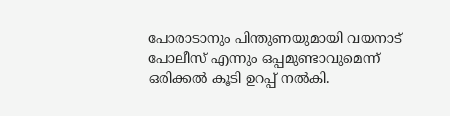പോരാടാനും പിന്തുണയുമായി വയനാട് പോലീസ് എന്നും ഒപ്പമുണ്ടാവുമെന്ന് ഒരിക്കൽ കൂടി ഉറപ്പ് നൽകി.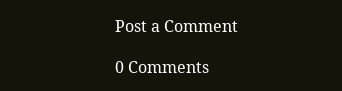Post a Comment

0 Comments